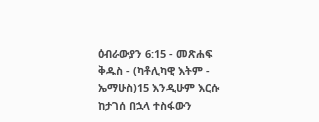ዕብራውያን 6:15 - መጽሐፍ ቅዱስ - (ካቶሊካዊ እትም - ኤማሁስ)15 እንዲሁም እርሱ ከታገሰ በኋላ ተስፋውን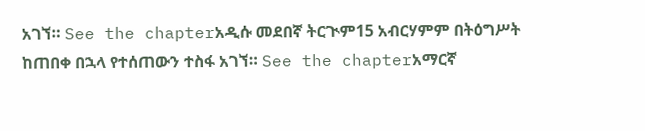አገኘ። See the chapterአዲሱ መደበኛ ትርጒም15 አብርሃምም በትዕግሥት ከጠበቀ በኋላ የተሰጠውን ተስፋ አገኘ። See the chapterአማርኛ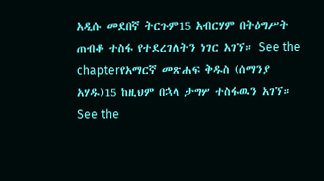አዲሱ መደበኛ ትርጉም15 አብርሃም በትዕግሥት ጠብቆ ተስፋ የተደረገለትን ነገር አገኘ። See the chapterየአማርኛ መጽሐፍ ቅዱስ (ሰማንያ አሃዱ)15 ከዚህም በኋላ ታግሦ ተስፋዉን አገኘ። See the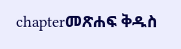chapterመጽሐፍ ቅዱስ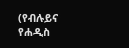(የብሉይና የሐዲስ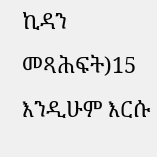ኪዳን መጻሕፍት)15 እንዲሁም እርሱ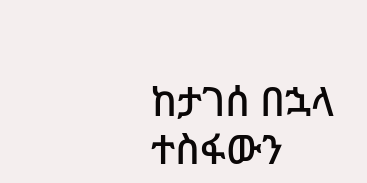ከታገሰ በኋላ ተስፋውን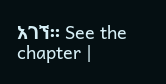አገኘ። See the chapter |